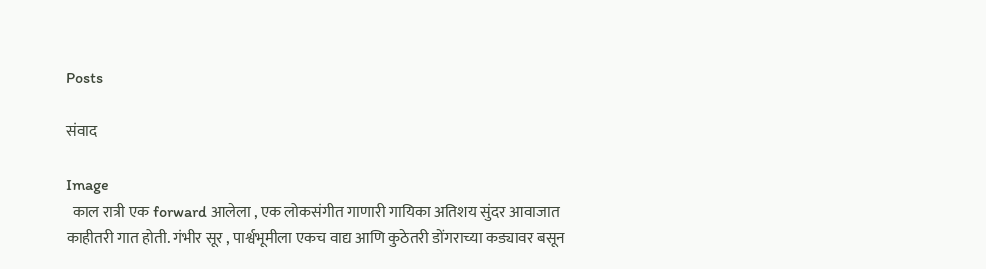Posts

संवाद

Image
  काल रात्री एक forward आलेला , एक लोकसंगीत गाणारी गायिका अतिशय सुंदर आवाजात काहीतरी गात होती. गंभीर सूर , पार्श्वभूमीला एकच वाद्य आणि कुठेतरी डोंगराच्या कड्यावर बसून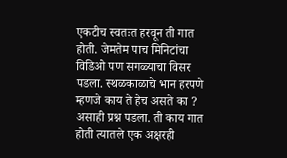एकटीच स्वतःत हरवून ती गात होती. जेमतेम पाच मिनिटांचा विडिओ पण सगळ्याचा विसर पडला. स्थळकाळाचे भान हरपणे म्हणजे काय ते हेच असते का ? असाही प्रश्न पडला. ती काय गात होती त्यातले एक अक्षरही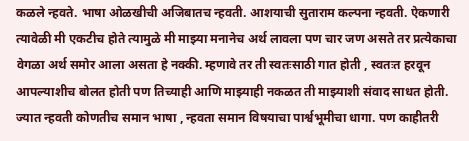कळले न्हवते. भाषा ओळखीची अजिबातच न्हवती. आशयाची सुताराम कल्पना न्हवती. ऐकणारी त्यावेळी मी एकटीच होते त्यामुळे मी माझ्या मनानेच अर्थ लावला पण चार जण असते तर प्रत्येकाचा वेगळा अर्थ समोर आला असता हे नक्की. म्हणावे तर ती स्वतःसाठी गात होती , स्वतःत हरवून आपल्याशीच बोलत होती पण तिच्याही आणि माझ्याही नकळत ती माझ्याशी संवाद साधत होती. ज्यात न्हवती कोणतीच समान भाषा , न्हवता समान विषयाचा पार्श्वभूमीचा धागा. पण काहीतरी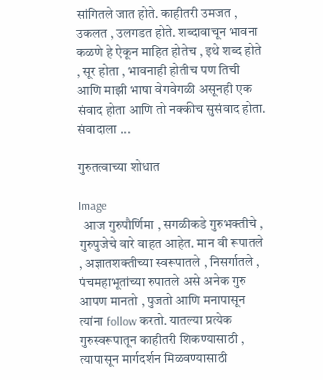सांगितले जात होते. काहीतरी उमजत , उकलत , उलगडत होते. शब्दावाचून भावना कळणे हे ऐकून माहित होतेच , इथे शब्द होते , सूर होता , भावनाही होतीच पण तिची आणि माझी भाषा वेगवेगळी असूनही एक संवाद होता आणि तो नक्कीच सुसंवाद होता. संवादाला ...

गुरुतत्वाच्या शोधात

Image
  आज गुरुपौर्णिमा , सगळीकडे गुरुभक्तीचे , गुरुपुजेचे वारे वाहत आहेत. मान वी रूपातले , अज्ञातशक्तीच्या स्वरूपातले , निसर्गातले , पंचमहाभूतांच्या रुपातले असे अनेक गुरु आपण मानतो , पुजतो आणि मनापासून त्यांना follow करतो. यातल्या प्रत्येक गुरुस्वरूपातून काहीतरी शिकण्यासाठी , त्यापासून मार्गदर्शन मिळवण्यासाठी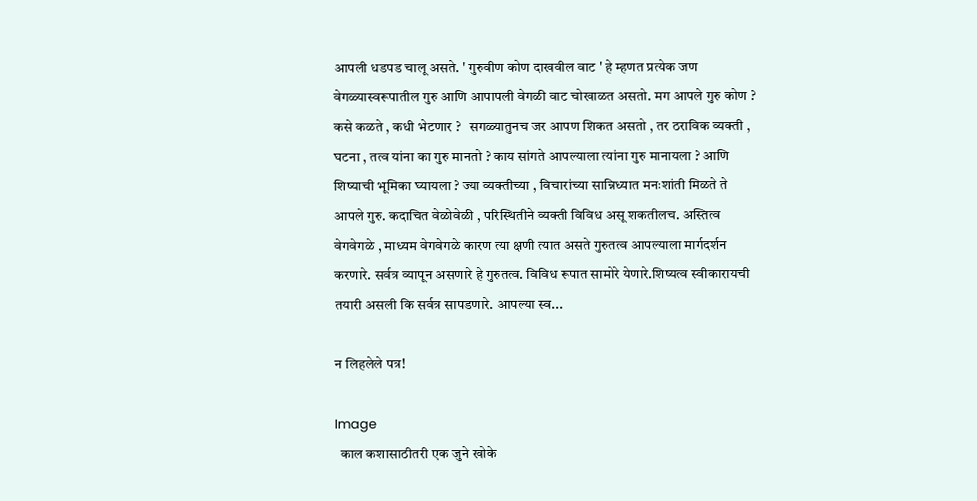आपली धडपड चालू असते. ' गुरुवीण कोण दाखवील वाट ' हे म्हणत प्रत्येक जण वेगळ्यास्वरूपातील गुरु आणि आपापली वेगळी वाट चोखाळत असतो. मग आपले गुरु कोण ? कसे कळते , कधी भेटणार ?   सगळ्यातुनच जर आपण शिकत असतो , तर ठराविक व्यक्ती , घटना , तत्व यांना का गुरु मानतो ? काय सांगते आपल्याला त्यांना गुरु मानायला ? आणि शिष्याची भूमिका घ्यायला ? ज्या व्यक्तीच्या , विचारांच्या सान्निध्यात मनःशांती मिळते ते आपले गुरु. कदाचित वेळोवेळी , परिस्थितीने व्यक्ती विविध असू शकतीलच. अस्तित्व वेगवेगळे , माध्यम वेगवेगळे कारण त्या क्षणी त्यात असते गुरुतत्व आपल्याला मार्गदर्शन करणारे. सर्वत्र व्यापून असणारे हे गुरुतत्व. विविध रूपात सामोरे येणारे.शिष्यत्व स्वीकारायची तयारी असली कि सर्वत्र सापडणारे. आपल्या स्व...

न लिहलेले पत्र!

Image
  काल कशासाठीतरी एक जुने खोके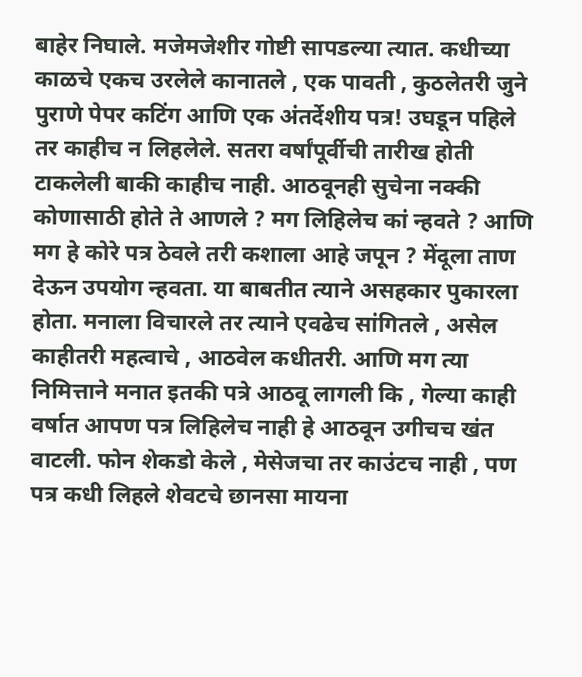बाहेर निघाले. मजेमजेशीर गोष्टी सापडल्या त्यात. कधीच्या काळचे एकच उरलेले कानातले , एक पावती , कुठलेतरी जुने पुराणे पेपर कटिंग आणि एक अंतर्देशीय पत्र! उघडून पहिले तर काहीच न लिहलेले. सतरा वर्षांपूर्वीची तारीख होती टाकलेली बाकी काहीच नाही. आठवूनही सुचेना नक्की कोणासाठी होते ते आणले ? मग लिहिलेच कां न्हवते ? आणि मग हे कोरे पत्र ठेवले तरी कशाला आहे जपून ? मेंदूला ताण देऊन उपयोग न्हवता. या बाबतीत त्याने असहकार पुकारला होता. मनाला विचारले तर त्याने एवढेच सांगितले , असेल काहीतरी महत्वाचे , आठवेल कधीतरी. आणि मग त्या निमित्ताने मनात इतकी पत्रे आठवू लागली कि , गेल्या काही वर्षात आपण पत्र लिहिलेच नाही हे आठवून उगीचच खंत वाटली. फोन शेकडो केले , मेसेजचा तर काउंटच नाही , पण पत्र कधी लिहले शेवटचे छानसा मायना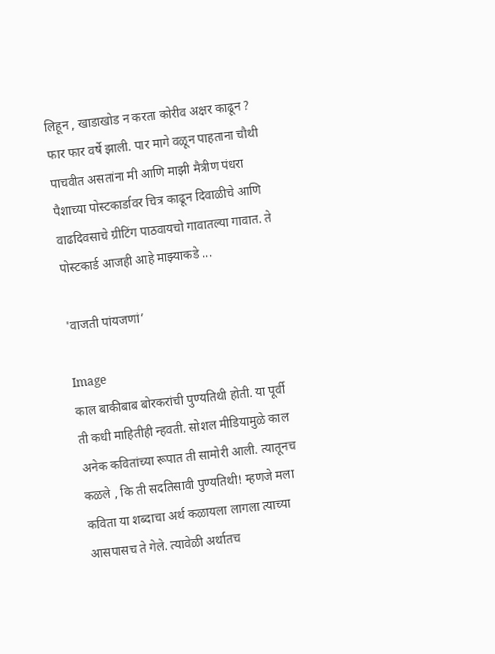लिहून , खाडाखोड न करता कोरीव अक्षर काढून ? फार फार वर्षे झाली. पार मागे वळून पाहताना चौथी पाचवीत असतांना मी आणि माझी मैत्रीण पंधरा पैशाच्या पोस्टकार्डावर चित्र काढून दिवाळीचे आणि वाढदिवसाचे ग्रीटिंग पाठवायचो गावातल्या गावात. ते पोस्टकार्ड आजही आहे माझ्याकडे ...

'वाजती पांयजणां’

Image
काल बाकीबाब बोरकरांची पुण्यतिथी होती. या पूर्वी ती कधी माहितीही न्हवती. सोशल मीडियामुळे काल अनेक कवितांच्या रूपात ती सामोरी आली. त्यातूनच कळले , कि ती सदतिसावी पुण्यतिथी! म्हणजे मला कविता या शब्दाचा अर्थ कळायला लागला त्याच्या आसपासच ते गेले. त्यावेळी अर्थातच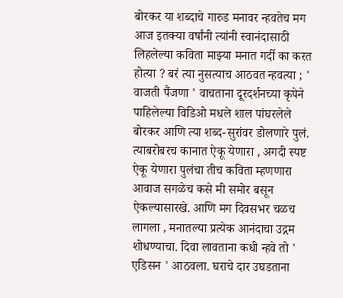बोरकर या शब्दाचे गारुड मनावर न्हवतेच मग आज इतक्या वर्षांनी त्यांनी स्वानंदासाठी लिहलेल्या कविता माझ्या मनात गर्दी का करत होत्या ? बरं त्या नुसत्याच आठवत न्हवत्या ; ' वाजती पैंजणा ' वाचताना दूरदर्शनच्या कृपेने पाहिलेल्या विडिओ मधले शाल पांघरलेले बोरकर आणि त्या शब्द-सुरांवर डोलणारे पुलं. त्याबरोबरच कानात ऐकू येणारा , अगदी स्पष्ट ऐकू येणारा पुलंचा तीच कविता म्हणणारा आवाज सगळेच कसे मी समोर बसून ऐकल्यासारखे. आणि मग दिवसभर चळच लागला , मनातल्या प्रत्येक आनंदाचा उद्गम शोधण्याचा. दिवा लावताना कधी न्हवे तो ' एडिसन ' आठवला. घराचे दार उघडताना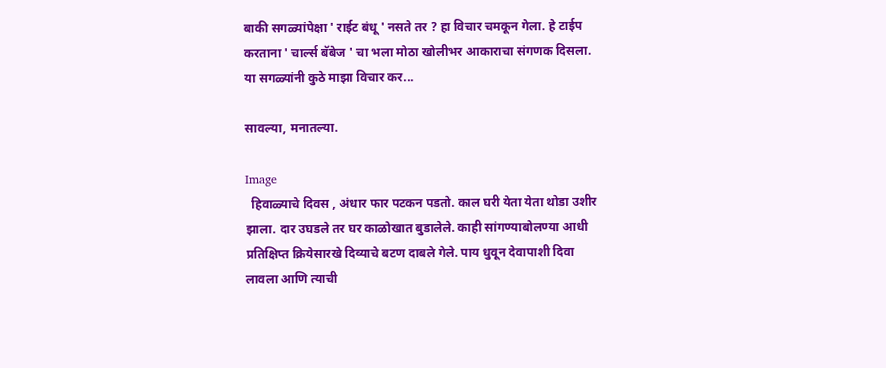बाकी सगळ्यांपेक्षा ' राईट बंधू ' नसते तर ? हा विचार चमकून गेला. हे टाईप करताना ' चार्ल्स बॅबेज ' चा भला मोठा खोलीभर आकाराचा संगणक दिसला. या सगळ्यांनी कुठे माझा विचार कर...

सावल्या, मनातल्या.

Image
  हिवाळ्याचे दिवस , अंधार फार पटकन पडतो. काल घरी येता येता थोडा उशीर झाला. दार उघडले तर घर काळोखात बुडालेले. काही सांगण्याबोलण्या आधी प्रतिक्षिप्त क्रियेसारखे दिव्याचे बटण दाबले गेले. पाय धुवून देवापाशी दिवा लावला आणि त्याची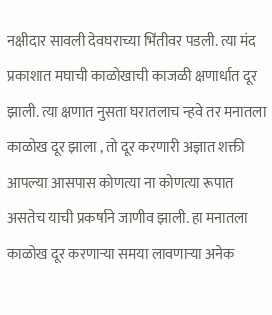नक्षीदार सावली देवघराच्या भिंतीवर पडली. त्या मंद प्रकाशात मघाची काळोखाची काजळी क्षणार्धात दूर झाली. त्या क्षणात नुसता घरातलाच न्हवे तर मनातला काळोख दूर झाला , तो दूर करणारी अज्ञात शक्ती आपल्या आसपास कोणत्या ना कोणत्या रूपात असतेच याची प्रकर्षाने जाणीव झाली. हा मनातला काळोख दूर करणाऱ्या समया लावणाऱ्या अनेक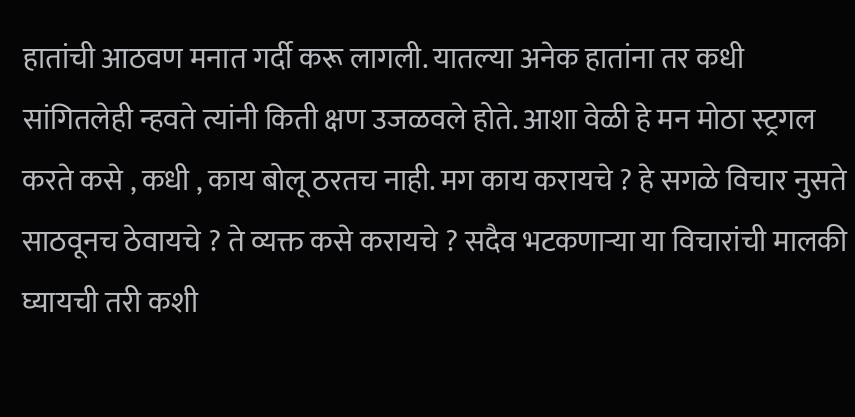हातांची आठवण मनात गर्दी करू लागली. यातल्या अनेक हातांना तर कधी सांगितलेही न्हवते त्यांनी किती क्षण उजळवले होते. आशा वेळी हे मन मोठा स्ट्रगल करते कसे , कधी , काय बोलू ठरतच नाही. मग काय करायचे ? हे सगळे विचार नुसते साठवूनच ठेवायचे ? ते व्यक्त कसे करायचे ? सदैव भटकणाऱ्या या विचारांची मालकी घ्यायची तरी कशी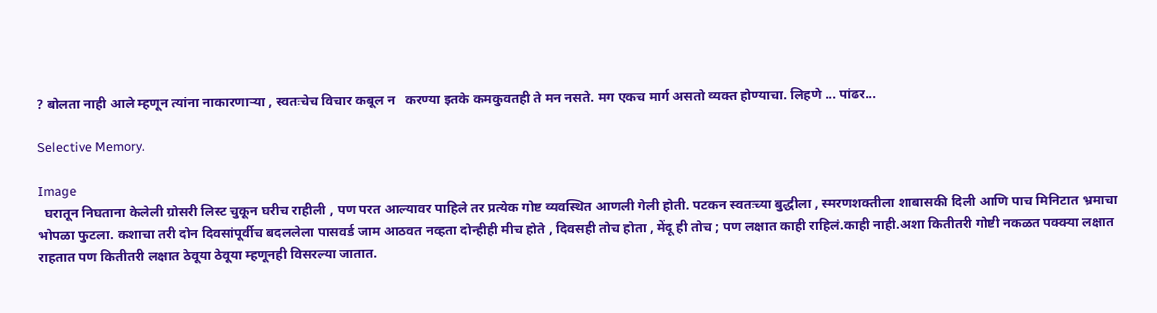? बोलता नाही आले म्हणून त्यांना नाकारणाऱ्या , स्वतःचेच विचार कबूल न   करण्या इतके कमकुवतही ते मन नसते. मग एकच मार्ग असतो व्यक्त होण्याचा. लिहणे ... पांढर...

Selective Memory.

Image
  घरातून निघताना केलेली ग्रोसरी लिस्ट चुकून घरीच राहीली , पण परत आल्यावर पाहिले तर प्रत्येक गोष्ट व्यवस्थित आणली गेली होती. पटकन स्वतःच्या बुद्धीला , स्मरणशक्तीला शाबासकी दिली आणि पाच मिनिटात भ्रमाचा भोपळा फुटला. कशाचा तरी दोन दिवसांपूर्वीच बदललेला पासवर्ड जाम आठवत नव्हता दोन्हीही मीच होते , दिवसही तोच होता , मेंदू ही तोच ; पण लक्षात काही राहिलं.काही नाही.अशा कितीतरी गोष्टी नकळत पक्क्या लक्षात राहतात पण कितीतरी लक्षात ठेवूया ठेवूया म्हणूनही विसरल्या जातात.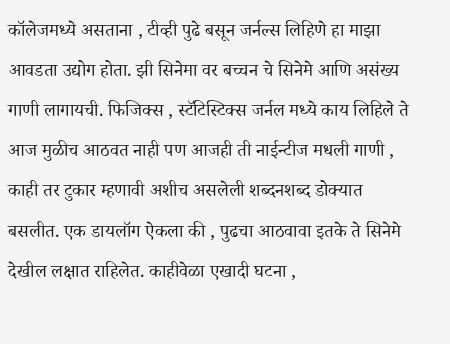कॉलेजमध्ये असताना , टीव्ही पुढे बसून जर्नल्स लिहिणे हा माझा आवडता उद्योग होता. झी सिनेमा वर बच्चन चे सिनेमे आणि असंख्य गाणी लागायची. फिजिक्स , स्टॅटिस्टिक्स जर्नल मध्ये काय लिहिले ते आज मुळीच आठवत नाही पण आजही ती नाईन्टीज मधली गाणी , काही तर टुकार म्हणावी अशीच असलेली शब्दनशब्द डोक्यात बसलीत. एक डायलॉग ऐकला की , पुढचा आठवावा इतके ते सिनेमे देखील लक्षात राहिलेत. काहीवेळा एखादी घटना ,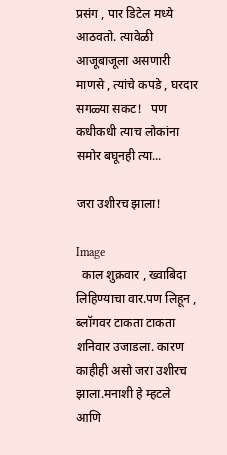प्रसंग , पार डिटेल मध्ये आठवतो. त्यावेळी आजूबाजूला असणारी माणसे , त्यांचे कपडे , घरदार सगळ्या सकट!   पण कधीकधी त्याच लोकांना समोर बघूनही त्या...

जरा उशीरच झाला!

Image
  काल शुक्रवार , ख्वाबिदा लिहिण्याचा वार.पण लिहून , ब्लॉगवर टाकता टाकता शनिवार उजाडला. कारण काहीही असो जरा उशीरच झाला.मनाशी हे म्हटले आणि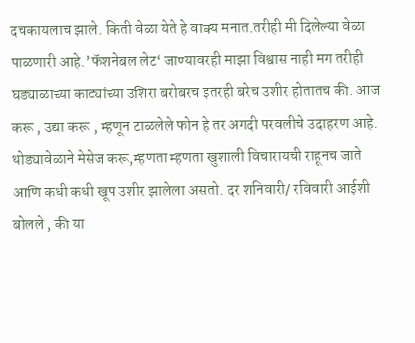दचकायलाच झाले. किती वेळा येते हे वाक्य मनात.तरीही मी दिलेल्या वेळा पाळणारी आहे.’फॅशनेबल लेट‘ जाण्यावरही माझा विश्वास नाही मग तरीही घड्याळाच्या काट्यांच्या उशिरा बरोबरच इतरही बरेच उशीर होतातच की. आज करू , उद्या करू , म्हणून टाळलेले फोन हे तर अगदी परवलीचे उदाहरण आहे. थोड्यावेळाने मेसेज करू,म्हणता म्हणता खुशाली विचारायची राहूनच जाते आणि कधी कधी खूप उशीर झालेला असतो. दर शनिवारी/ रविवारी आईशी बोलले , की या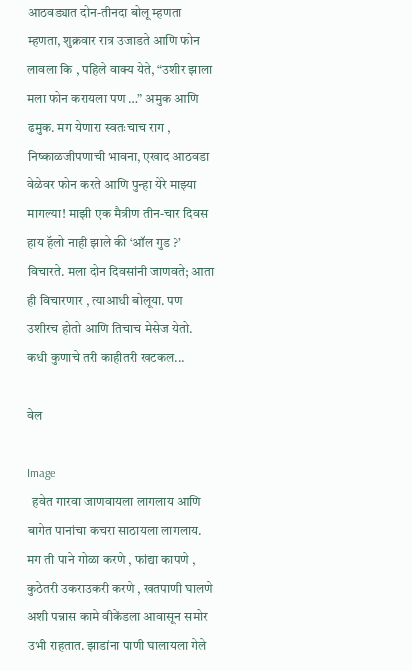आठवड्यात दोन-तीनदा बोलू म्हणता म्हणता, शुक्रवार रात्र उजाडते आणि फोन लावला कि , पहिले वाक्य येते, “उशीर झाला मला फोन करायला पण …” अमुक आणि ढमुक. मग येणारा स्वतःचाच राग , निष्काळजीपणाची भावना, एखाद आठवडा वेळेवर फोन करते आणि पुन्हा येरे माझ्या मागल्या! माझी एक मैत्रीण तीन-चार दिवस हाय हॅलो नाही झाले की ‘ऑल गुड ?’ विचारते. मला दोन दिवसांनी जाणवते; आता ही विचारणार , त्याआधी बोलूया. पण उशीरच होतो आणि तिचाच मेसेज येतो. कधी कुणाचे तरी काहीतरी खटकल...

वेल

Image
  हवेत गारवा जाणवायला लागलाय आणि बागेत पानांचा कचरा साठायला लागलाय. मग ती पाने गोळा करणे , फांद्या कापणे , कुठेतरी उकराउकरी करणे , खतपाणी घालणे अशी पन्नास कामे वीकेंडला आवासून समोर उभी राहतात. झाडांना पाणी घालायला गेले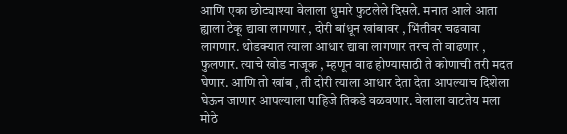आणि एका छोट्याश्या वेलाला धुमारे फुटलेले दिसले. मनात आले आता ह्याला टेकू द्यावा लागणार , दोरी बांधून खांबावर , भिंतीवर चढवावा लागणार. थोडक्यात त्याला आधार द्यावा लागणार तरच तो वाढणार , फुलणार. त्याचे खोड नाजूक , म्हणून वाढ होण्यासाठी ते कोणाची तरी मदत घेणार. आणि तो खांब , ती दोरी त्याला आधार देता देता आपल्याच दिशेला घेऊन जाणार आपल्याला पाहिजे तिकडे वळवणार. वेलाला वाटतेय मला मोठे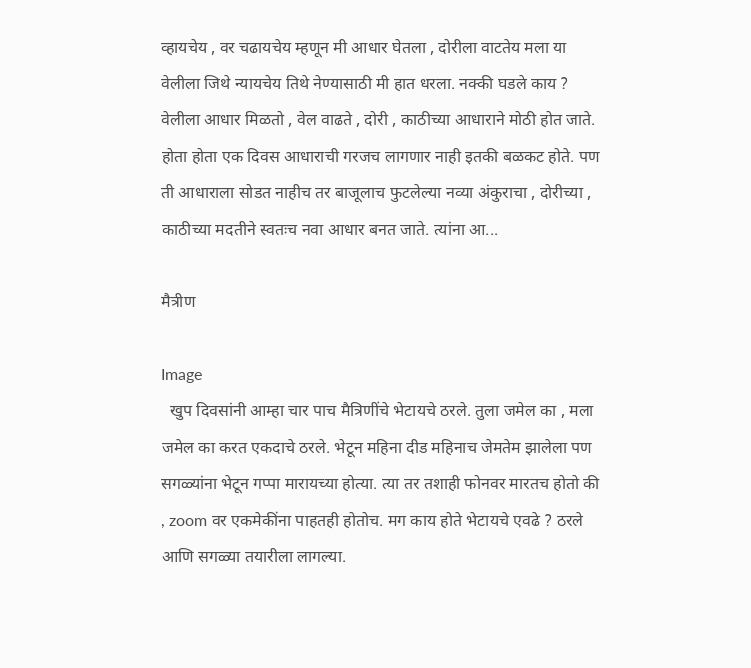व्हायचेय , वर चढायचेय म्हणून मी आधार घेतला , दोरीला वाटतेय मला या वेलीला जिथे न्यायचेय तिथे नेण्यासाठी मी हात धरला. नक्की घडले काय ? वेलीला आधार मिळतो , वेल वाढते , दोरी , काठीच्या आधाराने मोठी होत जाते. होता होता एक दिवस आधाराची गरजच लागणार नाही इतकी बळकट होते. पण ती आधाराला सोडत नाहीच तर बाजूलाच फुटलेल्या नव्या अंकुराचा , दोरीच्या , काठीच्या मदतीने स्वतःच नवा आधार बनत जाते. त्यांना आ...

मैत्रीण

Image
  खुप दिवसांनी आम्हा चार पाच मैत्रिणींचे भेटायचे ठरले. तुला जमेल का , मला जमेल का करत एकदाचे ठरले. भेटून महिना दीड महिनाच जेमतेम झालेला पण सगळ्यांना भेटून गप्पा मारायच्या होत्या. त्या तर तशाही फोनवर मारतच होतो की , zoom वर एकमेकींना पाहतही होतोच. मग काय होते भेटायचे एवढे ? ठरले आणि सगळ्या तयारीला लागल्या.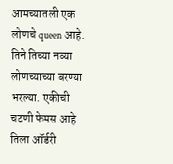आमच्यातली एक लोणचे queen आहे. तिने तिच्या नव्या लोणच्याच्या बरण्या भरल्या. एकीची चटणी फेमस आहे तिला ऑर्डरी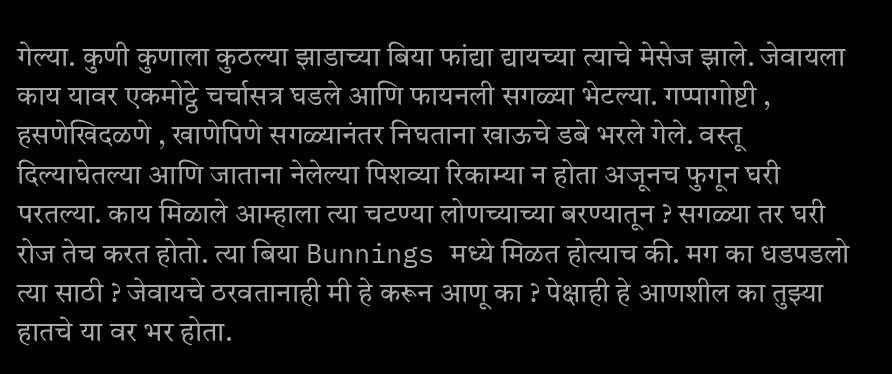गेल्या. कुणी कुणाला कुठल्या झाडाच्या बिया फांद्या द्यायच्या त्याचे मेसेज झाले. जेवायला काय यावर एकमोट्ठे चर्चासत्र घडले आणि फायनली सगळ्या भेटल्या. गप्पागोष्टी , हसणेखिदळणे , खाणेपिणे सगळ्यानंतर निघताना खाऊचे डबे भरले गेले. वस्तू दिल्याघेतल्या आणि जाताना नेलेल्या पिशव्या रिकाम्या न होता अजूनच फुगून घरी परतल्या. काय मिळाले आम्हाला त्या चटण्या लोणच्याच्या बरण्यातून ? सगळ्या तर घरी रोज तेच करत होतो. त्या बिया Bunnings मध्ये मिळत होत्याच की. मग का धडपडलो त्या साठी ? जेवायचे ठरवतानाही मी हे करून आणू का ? पेक्षाही हे आणशील का तुझ्या हातचे या वर भर होता.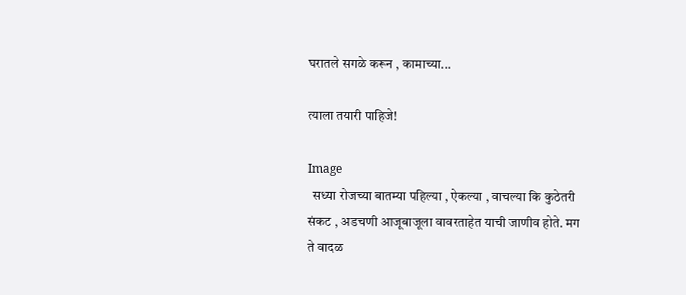घरातले सगळे करून , कामाच्या...

त्याला तयारी पाहिजे!

Image
  सध्या रोजच्या बातम्या पहिल्या , ऐकल्या , वाचल्या कि कुठेतरी संकट , अडचणी आजूबाजूला वावरताहेत याची जाणीव होते. मग ते वादळ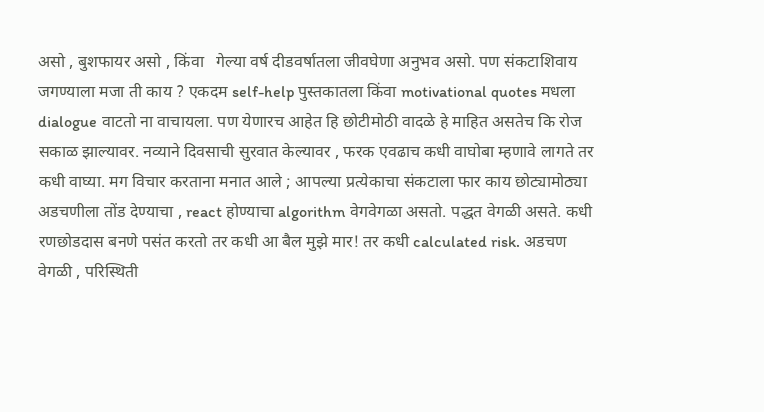असो , बुशफायर असो , किंवा   गेल्या वर्ष दीडवर्षातला जीवघेणा अनुभव असो. पण संकटाशिवाय   जगण्याला मजा ती काय ? एकदम self-help पुस्तकातला किंवा motivational quotes मधला dialogue वाटतो ना वाचायला. पण येणारच आहेत हि छोटीमोठी वादळे हे माहित असतेच कि रोज सकाळ झाल्यावर. नव्याने दिवसाची सुरवात केल्यावर , फरक एवढाच कधी वाघोबा म्हणावे लागते तर कधी वाघ्या. मग विचार करताना मनात आले ; आपल्या प्रत्येकाचा संकटाला फार काय छोट्यामोठ्या अडचणीला तोंड देण्याचा , react होण्याचा algorithm वेगवेगळा असतो. पद्धत वेगळी असते. कधी रणछोडदास बनणे पसंत करतो तर कधी आ बैल मुझे मार! तर कधी calculated risk. अडचण वेगळी , परिस्थिती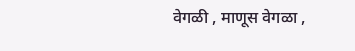वेगळी , माणूस वेगळा ,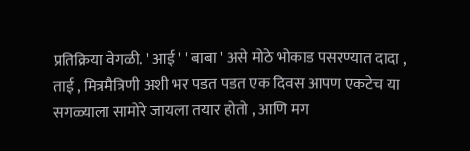प्रतिक्रिया वेगळी. ' आई ' ' बाबा ' असे मोठे भोकाड पसरण्यात दादा , ताई , मित्रमैत्रिणी अशी भर पडत पडत एक दिवस आपण एकटेच या सगळ्याला सामोरे जायला तयार होतो , आणि मग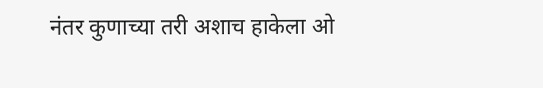नंतर कुणाच्या तरी अशाच हाकेला ओ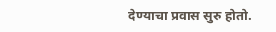देण्याचा प्रवास सुरु होतो.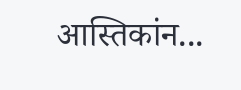आस्तिकांन...